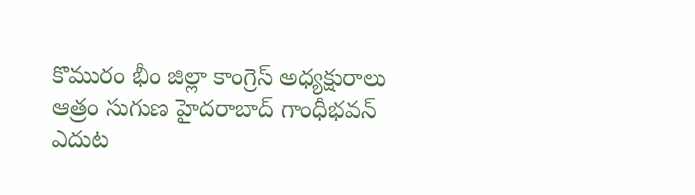కొమురం భీం జిల్లా కాంగ్రెస్ అధ్యక్షురాలు ఆత్రం సుగుణ హైదరాబాద్ గాంధీభవన్ ఎదుట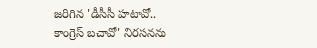జరిగిన 'డీసీసీ హటావో.. కాంగ్రెస్ బచావో' నిరసనను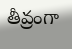తీవ్రంగా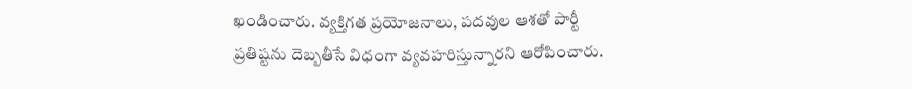ఖండించారు. వ్యక్తిగత ప్రయోజనాలు, పదవుల ఆశతో పార్టీ ప్రతిష్టను దెబ్బతీసే విధంగా వ్యవహరిస్తున్నారని ఆరోపించారు.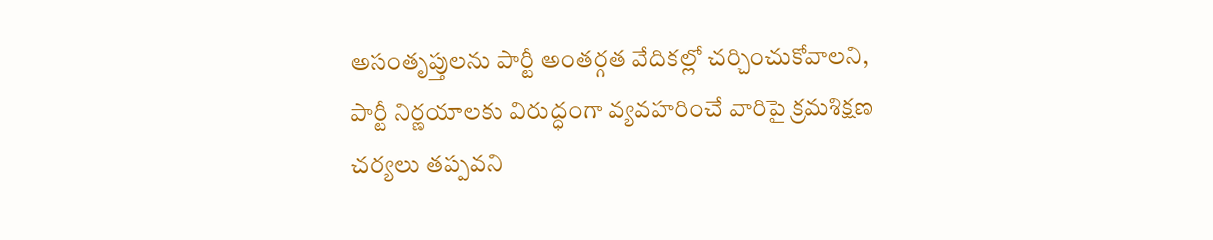అసంతృప్తులను పార్టీ అంతర్గత వేదికల్లో చర్చించుకోవాలని, పార్టీ నిర్ణయాలకు విరుద్ధంగా వ్యవహరించే వారిపై క్రమశిక్షణ చర్యలు తప్పవని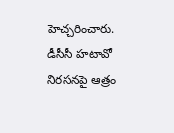హెచ్చరించారు.
డీసీసీ హటావో నిరసనపై ఆత్రం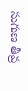సుగుణ తీవ్ర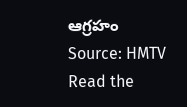ఆగ్రహం
Source: HMTV
Read the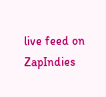live feed on ZapIndies